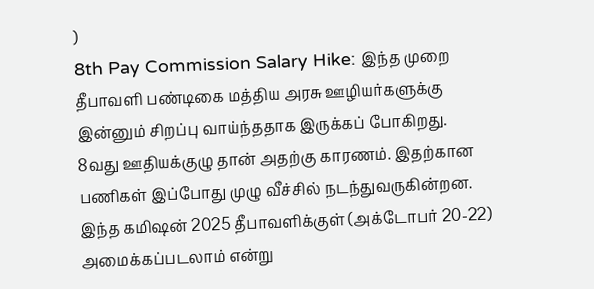)
8th Pay Commission Salary Hike: இந்த முறை தீபாவளி பண்டிகை மத்திய அரசு ஊழியர்களுக்கு இன்னும் சிறப்பு வாய்ந்ததாக இருக்கப் போகிறது. 8வது ஊதியக்குழு தான் அதற்கு காரணம். இதற்கான பணிகள் இப்போது முழு வீச்சில் நடந்துவருகின்றன. இந்த கமிஷன் 2025 தீபாவளிக்குள் (அக்டோபர் 20-22) அமைக்கப்படலாம் என்று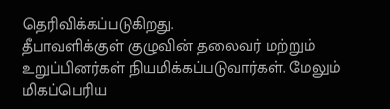தெரிவிக்கப்படுகிறது.
தீபாவளிக்குள் குழுவின் தலைவர் மற்றும் உறுப்பினர்கள் நியமிக்கப்படுவார்கள். மேலும் மிகப்பெரிய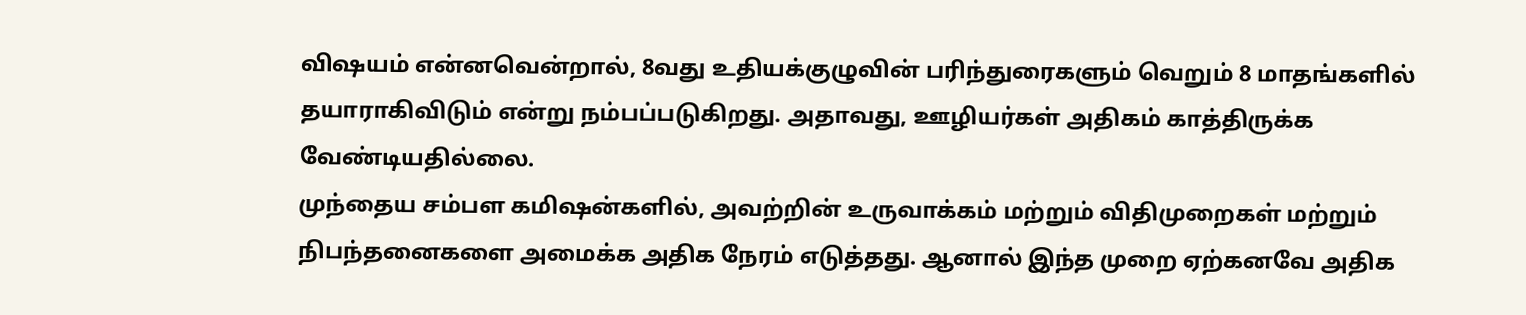விஷயம் என்னவென்றால், 8வது உதியக்குழுவின் பரிந்துரைகளும் வெறும் 8 மாதங்களில் தயாராகிவிடும் என்று நம்பப்படுகிறது. அதாவது, ஊழியர்கள் அதிகம் காத்திருக்க வேண்டியதில்லை.
முந்தைய சம்பள கமிஷன்களில், அவற்றின் உருவாக்கம் மற்றும் விதிமுறைகள் மற்றும் நிபந்தனைகளை அமைக்க அதிக நேரம் எடுத்தது. ஆனால் இந்த முறை ஏற்கனவே அதிக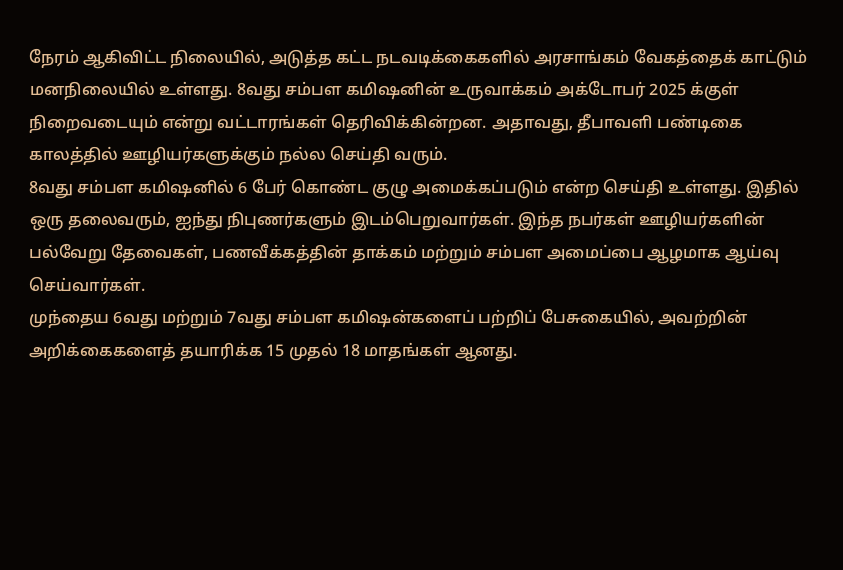நேரம் ஆகிவிட்ட நிலையில், அடுத்த கட்ட நடவடிக்கைகளில் அரசாங்கம் வேகத்தைக் காட்டும் மனநிலையில் உள்ளது. 8வது சம்பள கமிஷனின் உருவாக்கம் அக்டோபர் 2025 க்குள் நிறைவடையும் என்று வட்டாரங்கள் தெரிவிக்கின்றன. அதாவது, தீபாவளி பண்டிகை காலத்தில் ஊழியர்களுக்கும் நல்ல செய்தி வரும்.
8வது சம்பள கமிஷனில் 6 பேர் கொண்ட குழு அமைக்கப்படும் என்ற செய்தி உள்ளது. இதில் ஒரு தலைவரும், ஐந்து நிபுணர்களும் இடம்பெறுவார்கள். இந்த நபர்கள் ஊழியர்களின் பல்வேறு தேவைகள், பணவீக்கத்தின் தாக்கம் மற்றும் சம்பள அமைப்பை ஆழமாக ஆய்வு செய்வார்கள்.
முந்தைய 6வது மற்றும் 7வது சம்பள கமிஷன்களைப் பற்றிப் பேசுகையில், அவற்றின் அறிக்கைகளைத் தயாரிக்க 15 முதல் 18 மாதங்கள் ஆனது.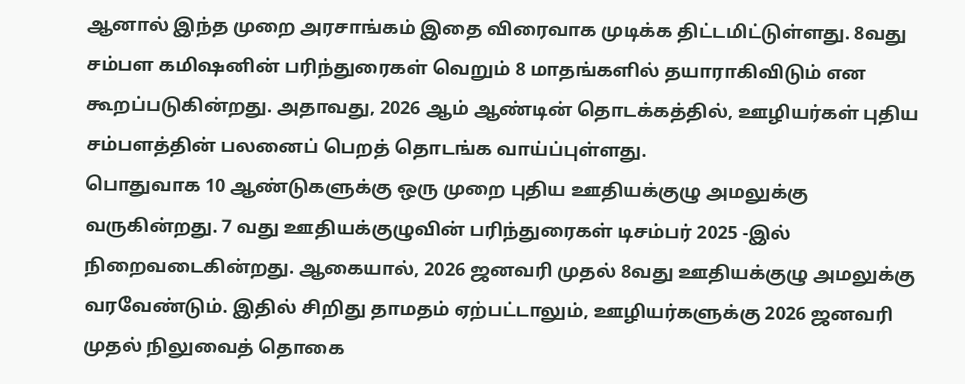ஆனால் இந்த முறை அரசாங்கம் இதை விரைவாக முடிக்க திட்டமிட்டுள்ளது. 8வது சம்பள கமிஷனின் பரிந்துரைகள் வெறும் 8 மாதங்களில் தயாராகிவிடும் என கூறப்படுகின்றது. அதாவது, 2026 ஆம் ஆண்டின் தொடக்கத்தில், ஊழியர்கள் புதிய சம்பளத்தின் பலனைப் பெறத் தொடங்க வாய்ப்புள்ளது.
பொதுவாக 10 ஆண்டுகளுக்கு ஒரு முறை புதிய ஊதியக்குழு அமலுக்கு வருகின்றது. 7 வது ஊதியக்குழுவின் பரிந்துரைகள் டிசம்பர் 2025 -இல் நிறைவடைகின்றது. ஆகையால், 2026 ஜனவரி முதல் 8வது ஊதியக்குழு அமலுக்கு வரவேண்டும். இதில் சிறிது தாமதம் ஏற்பட்டாலும், ஊழியர்களுக்கு 2026 ஜனவரி முதல் நிலுவைத் தொகை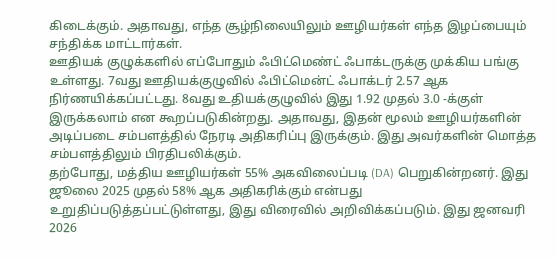கிடைக்கும். அதாவது, எந்த சூழ்நிலையிலும் ஊழியர்கள் எந்த இழப்பையும் சந்திக்க மாட்டார்கள்.
ஊதியக் குழுக்களில் எப்போதும் ஃபிட்மெண்ட் ஃபாக்டருக்கு முக்கிய பங்கு உள்ளது. 7வது ஊதியக்குழுவில் ஃபிட்மென்ட் ஃபாக்டர் 2.57 ஆக நிர்ணயிக்கப்பட்டது. 8வது உதியக்குழுவில் இது 1.92 முதல் 3.0 -க்குள் இருக்கலாம் என கூறப்படுகின்றது. அதாவது, இதன் மூலம் ஊழியர்களின் அடிப்படை சம்பளத்தில் நேரடி அதிகரிப்பு இருக்கும். இது அவர்களின் மொத்த சம்பளத்திலும் பிரதிபலிக்கும்.
தற்போது, மத்திய ஊழியர்கள் 55% அகவிலைப்படி (DA) பெறுகின்றனர். இது ஜூலை 2025 முதல் 58% ஆக அதிகரிக்கும் என்பது உறுதிப்படுத்தப்பட்டுள்ளது, இது விரைவில் அறிவிக்கப்படும். இது ஜனவரி 2026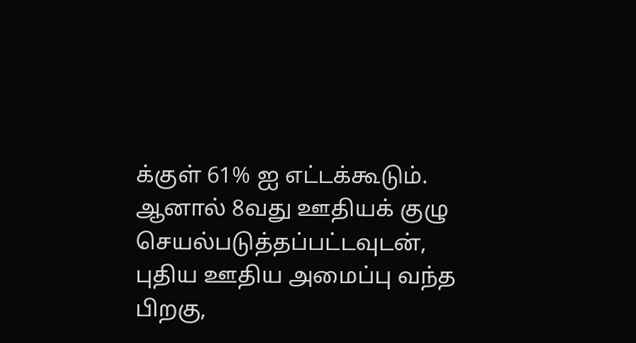க்குள் 61% ஐ எட்டக்கூடும். ஆனால் 8வது ஊதியக் குழு செயல்படுத்தப்பட்டவுடன், புதிய ஊதிய அமைப்பு வந்த பிறகு,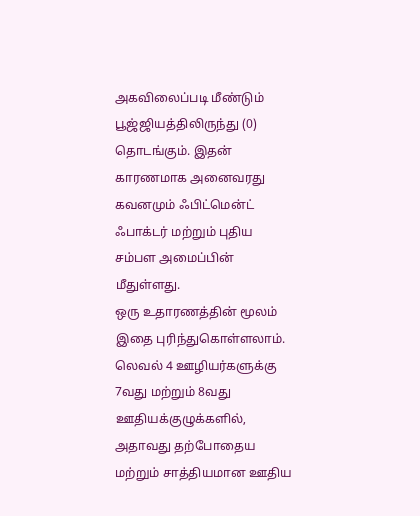அகவிலைப்படி மீண்டும் பூஜ்ஜியத்திலிருந்து (0) தொடங்கும். இதன் காரணமாக அனைவரது கவனமும் ஃபிட்மென்ட் ஃபாக்டர் மற்றும் புதிய சம்பள அமைப்பின் மீதுள்ளது.
ஒரு உதாரணத்தின் மூலம் இதை புரிந்துகொள்ளலாம். லெவல் 4 ஊழியர்களுக்கு 7வது மற்றும் 8வது ஊதியக்குழுக்களில், அதாவது தற்போதைய மற்றும் சாத்தியமான ஊதிய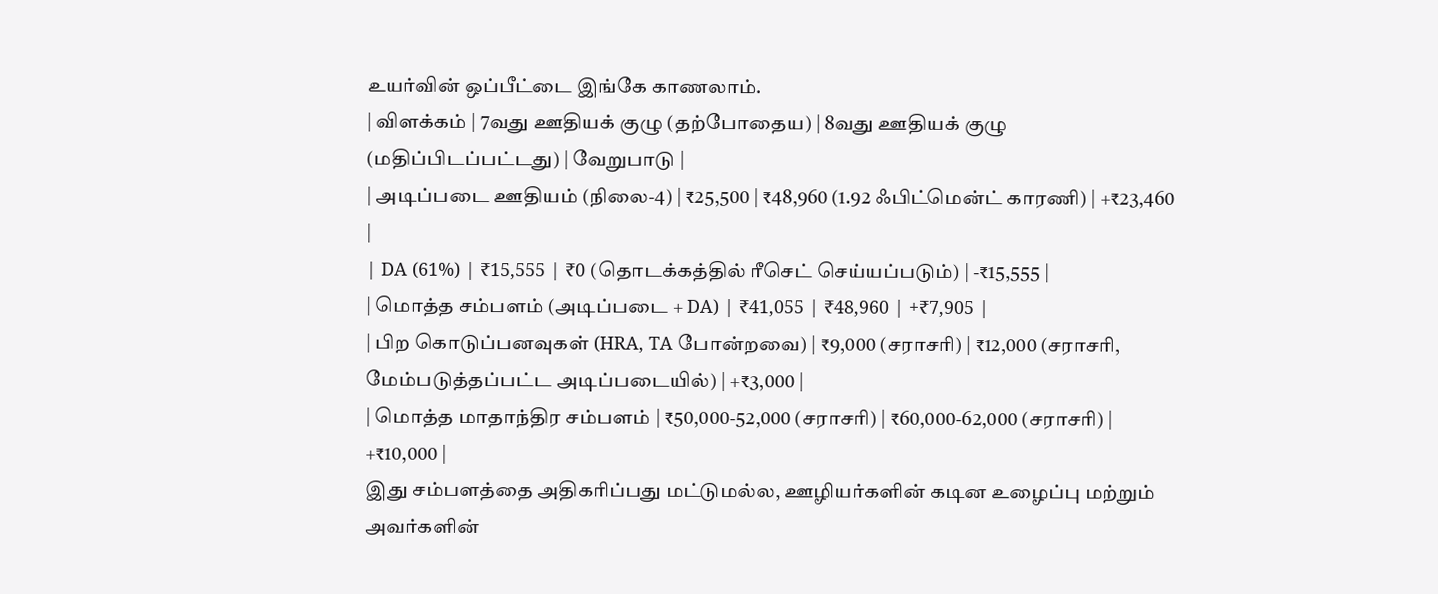உயர்வின் ஒப்பீட்டை இங்கே காணலாம்.
| விளக்கம் | 7வது ஊதியக் குழு (தற்போதைய) | 8வது ஊதியக் குழு (மதிப்பிடப்பட்டது) | வேறுபாடு |
| அடிப்படை ஊதியம் (நிலை-4) | ₹25,500 | ₹48,960 (1.92 ஃபிட்மென்ட் காரணி) | +₹23,460 |
| DA (61%) | ₹15,555 | ₹0 (தொடக்கத்தில் ரீசெட் செய்யப்படும்) | -₹15,555 |
| மொத்த சம்பளம் (அடிப்படை + DA) | ₹41,055 | ₹48,960 | +₹7,905 |
| பிற கொடுப்பனவுகள் (HRA, TA போன்றவை) | ₹9,000 (சராசரி) | ₹12,000 (சராசரி, மேம்படுத்தப்பட்ட அடிப்படையில்) | +₹3,000 |
| மொத்த மாதாந்திர சம்பளம் | ₹50,000-52,000 (சராசரி) | ₹60,000-62,000 (சராசரி) | +₹10,000 |
இது சம்பளத்தை அதிகரிப்பது மட்டுமல்ல, ஊழியர்களின் கடின உழைப்பு மற்றும் அவர்களின்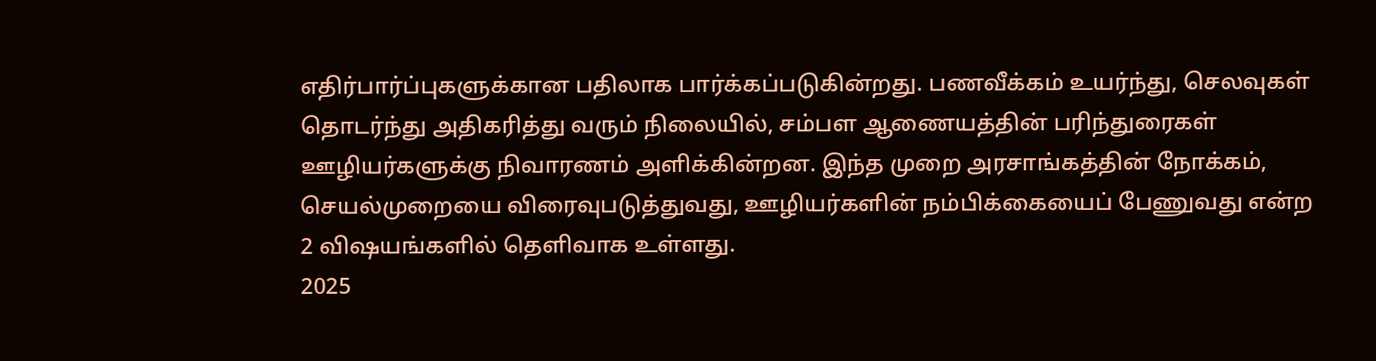எதிர்பார்ப்புகளுக்கான பதிலாக பார்க்கப்படுகின்றது. பணவீக்கம் உயர்ந்து, செலவுகள் தொடர்ந்து அதிகரித்து வரும் நிலையில், சம்பள ஆணையத்தின் பரிந்துரைகள் ஊழியர்களுக்கு நிவாரணம் அளிக்கின்றன. இந்த முறை அரசாங்கத்தின் நோக்கம், செயல்முறையை விரைவுபடுத்துவது, ஊழியர்களின் நம்பிக்கையைப் பேணுவது என்ற 2 விஷயங்களில் தெளிவாக உள்ளது.
2025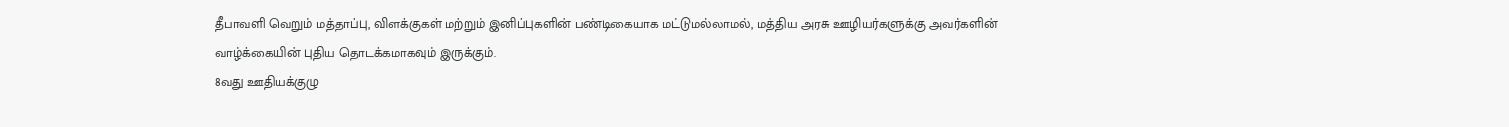தீபாவளி வெறும் மத்தாப்பு, விளக்குகள் மற்றும் இனிப்புகளின் பண்டிகையாக மட்டுமல்லாமல், மத்திய அரசு ஊழியர்களுக்கு அவர்களின் வாழ்க்கையின் புதிய தொடக்கமாகவும் இருக்கும்.
8வது ஊதியக்குழு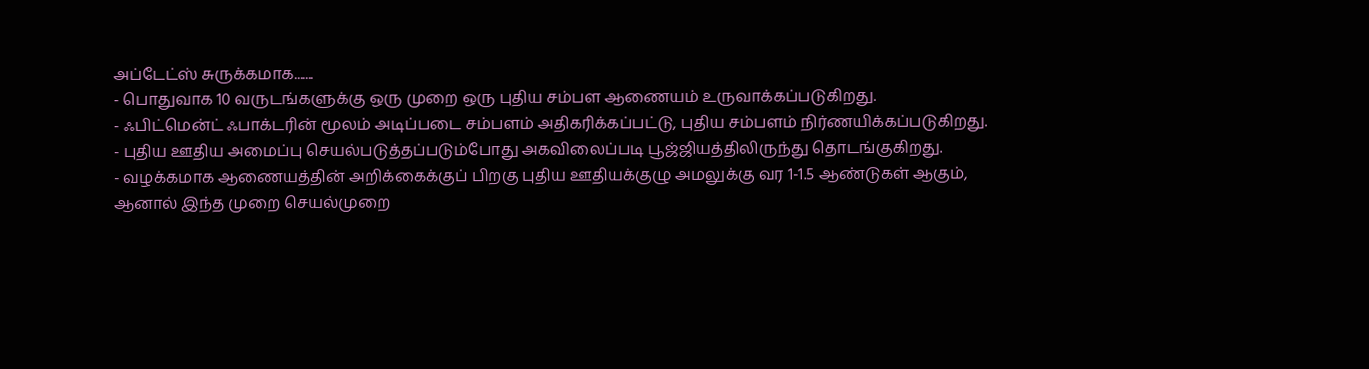அப்டேட்ஸ் சுருக்கமாக.......
- பொதுவாக 10 வருடங்களுக்கு ஒரு முறை ஒரு புதிய சம்பள ஆணையம் உருவாக்கப்படுகிறது.
- ஃபிட்மென்ட் ஃபாக்டரின் மூலம் அடிப்படை சம்பளம் அதிகரிக்கப்பட்டு, புதிய சம்பளம் நிர்ணயிக்கப்படுகிறது.
- புதிய ஊதிய அமைப்பு செயல்படுத்தப்படும்போது அகவிலைப்படி பூஜ்ஜியத்திலிருந்து தொடங்குகிறது.
- வழக்கமாக ஆணையத்தின் அறிக்கைக்குப் பிறகு புதிய ஊதியக்குழு அமலுக்கு வர 1-1.5 ஆண்டுகள் ஆகும், ஆனால் இந்த முறை செயல்முறை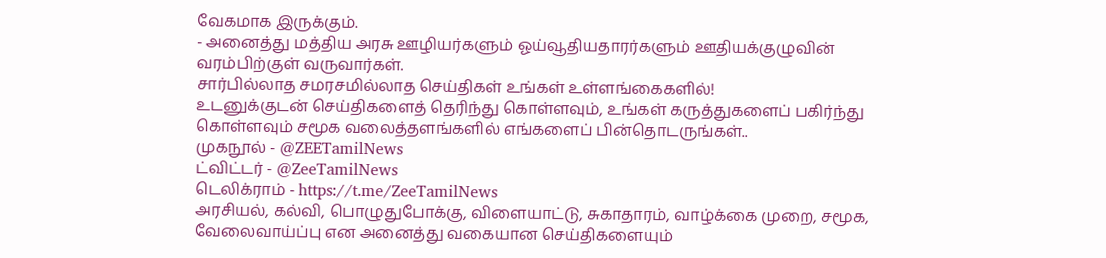வேகமாக இருக்கும்.
- அனைத்து மத்திய அரசு ஊழியர்களும் ஓய்வூதியதாரர்களும் ஊதியக்குழுவின் வரம்பிற்குள் வருவார்கள்.
சார்பில்லாத சமரசமில்லாத செய்திகள் உங்கள் உள்ளங்கைகளில்!
உடனுக்குடன் செய்திகளைத் தெரிந்து கொள்ளவும், உங்கள் கருத்துகளைப் பகிர்ந்து கொள்ளவும் சமூக வலைத்தளங்களில் எங்களைப் பின்தொடருங்கள்..
முகநூல் - @ZEETamilNews
ட்விட்டர் - @ZeeTamilNews
டெலிக்ராம் - https://t.me/ZeeTamilNews
அரசியல், கல்வி, பொழுதுபோக்கு, விளையாட்டு, சுகாதாரம், வாழ்க்கை முறை, சமூக, வேலைவாய்ப்பு என அனைத்து வகையான செய்திகளையும்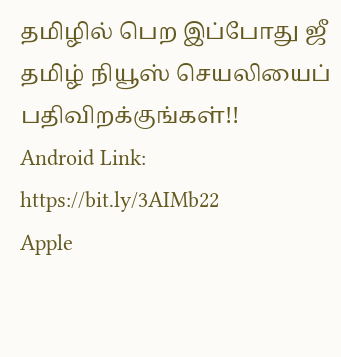தமிழில் பெற இப்போது ஜீ தமிழ் நியூஸ் செயலியைப் பதிவிறக்குங்கள்!!
Android Link: https://bit.ly/3AIMb22
Apple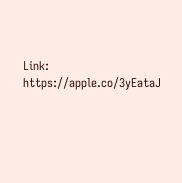Link: https://apple.co/3yEataJ